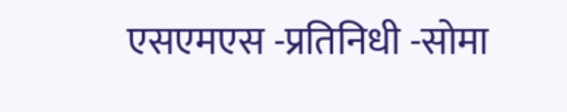एसएमएस -प्रतिनिधी -सोमा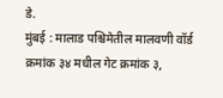डे.
मुंबई : मालाड पश्चिमेतील मालवणी वॉर्ड क्रमांक ३४ मधील गेट क्रमांक ३,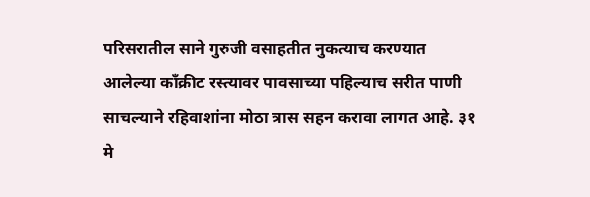परिसरातील साने गुरुजी वसाहतीत नुकत्याच करण्यात आलेल्या काँक्रीट रस्त्यावर पावसाच्या पहिल्याच सरीत पाणी साचल्याने रहिवाशांना मोठा त्रास सहन करावा लागत आहे. ३१ मे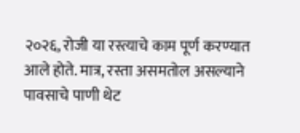२०२६, रोजी या रस्त्याचे काम पूर्ण करण्यात आले होते. मात्र, रस्ता असमतोल असल्याने पावसाचे पाणी थेट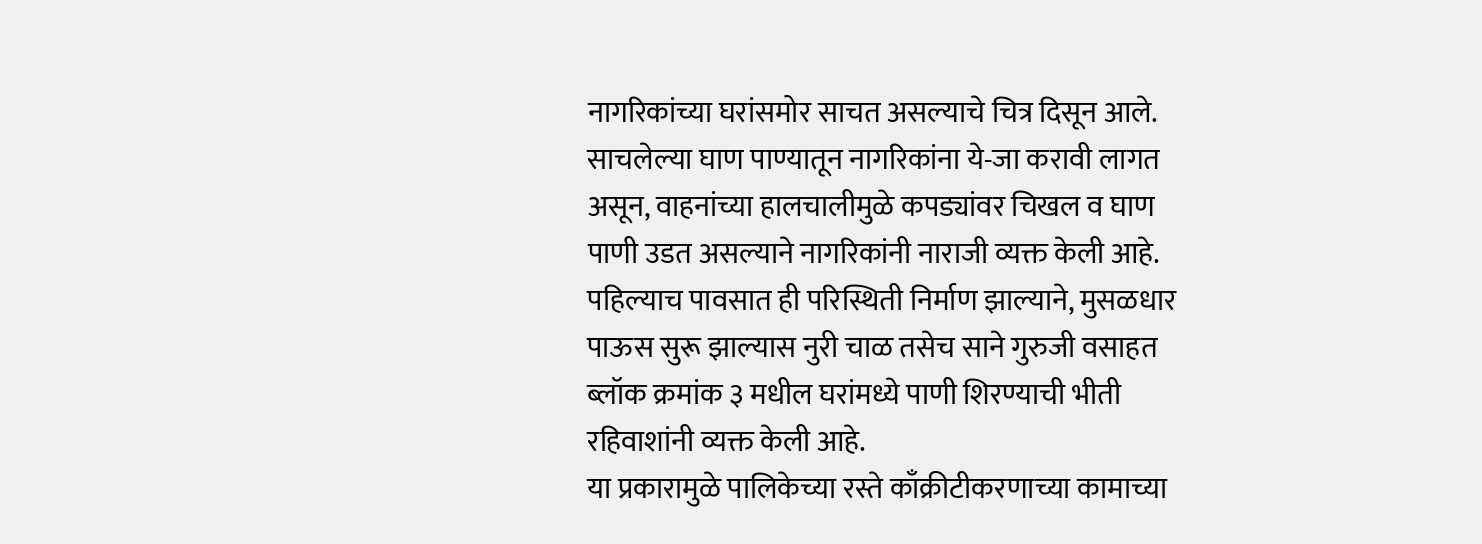नागरिकांच्या घरांसमोर साचत असल्याचे चित्र दिसून आले.
साचलेल्या घाण पाण्यातून नागरिकांना ये-जा करावी लागत असून, वाहनांच्या हालचालीमुळे कपड्यांवर चिखल व घाण पाणी उडत असल्याने नागरिकांनी नाराजी व्यक्त केली आहे. पहिल्याच पावसात ही परिस्थिती निर्माण झाल्याने, मुसळधार पाऊस सुरू झाल्यास नुरी चाळ तसेच साने गुरुजी वसाहत ब्लॉक क्रमांक ३ मधील घरांमध्ये पाणी शिरण्याची भीती रहिवाशांनी व्यक्त केली आहे.
या प्रकारामुळे पालिकेच्या रस्ते काँक्रीटीकरणाच्या कामाच्या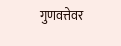गुणवत्तेवर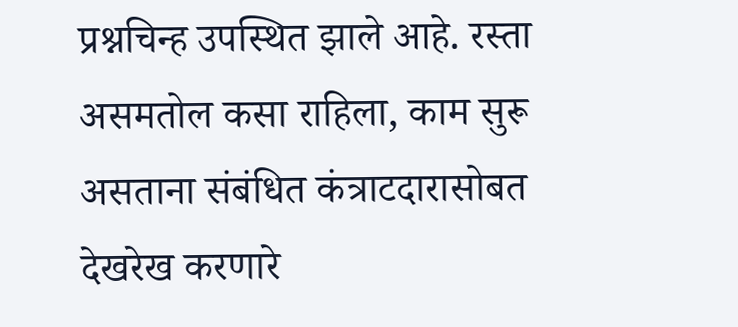प्रश्नचिन्ह उपस्थित झाले आहे. रस्ता असमतोल कसा राहिला, काम सुरू असताना संबंधित कंत्राटदारासोबत देखरेख करणारे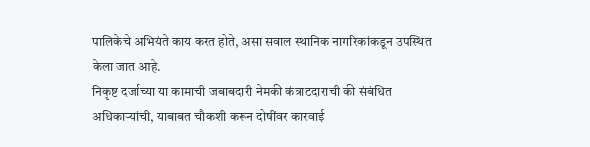पालिकेचे अभियंते काय करत होते, असा सवाल स्थानिक नागरिकांकडून उपस्थित केला जात आहे.
निकृष्ट दर्जाच्या या कामाची जबाबदारी नेमकी कंत्राटदाराची की संबंधित अधिकाऱ्यांची, याबाबत चौकशी करून दोषींवर कारवाई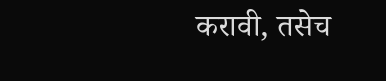करावी, तसेच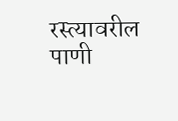रस्त्यावरील पाणी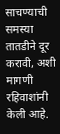साचण्याची समस्या तातडीने दूर करावी, अशी मागणी रहिवाशांनी केली आहे.